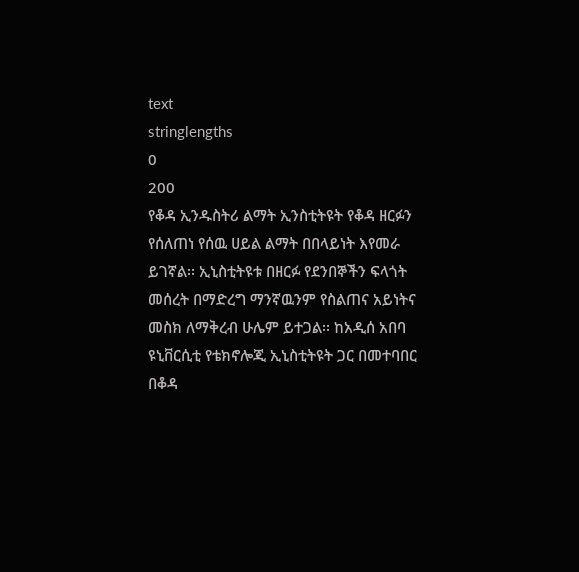text
stringlengths
0
200
የቆዳ ኢንዱስትሪ ልማት ኢንስቲትዩት የቆዳ ዘርፉን የሰለጠነ የሰዉ ሀይል ልማት በበላይነት እየመራ ይገኛል፡፡ ኢኒስቲትዩቱ በዘርፉ የደንበኞችን ፍላጎት መሰረት በማድረግ ማንኛዉንም የስልጠና አይነትና መስክ ለማቅረብ ሁሌም ይተጋል፡፡ ከአዲሰ አበባ ዩኒቨርሲቲ የቴክኖሎጂ ኢኒስቲትዩት ጋር በመተባበር በቆዳ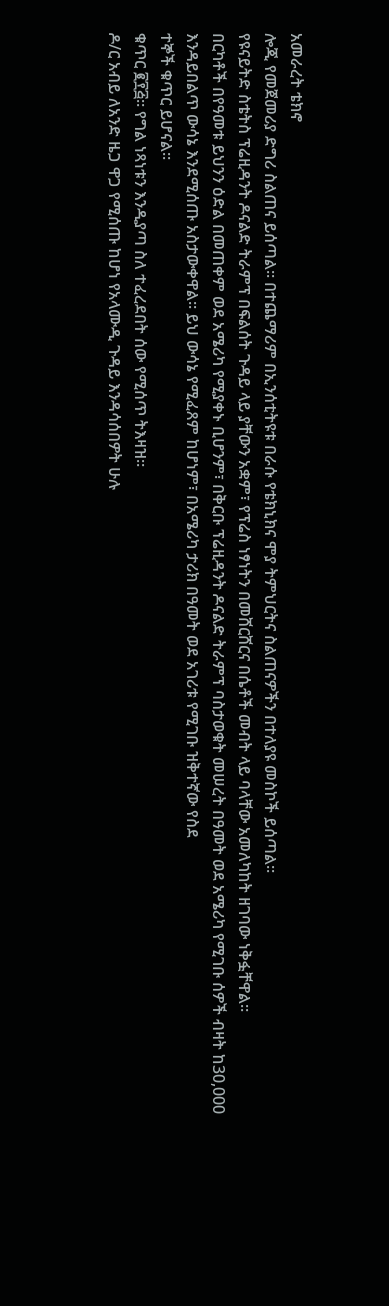አመራረት ቴክኖ
ሎጂ የመጀመሪያ ድግሪ ስልጠና ይሰጣል፡፡ በተጨማሪም በኢንሰቲትዩቱ በራሱ የቴክኒክና ሞያ ትምህርትና ስልጠናዎችን በተለያዩ መስኮች ይሰጣል፡፡
የዩናይትድ ስቴትስ ፕሬዚዳንት ዶናልድ ትራምፕ በፍልሰት ጉዳይ ላይ ያቸውን አቋም፣ የፕሬስ ነፃነትን በመሸርሸርና በሴቶች መብት ላይ ባላቸው አመለካከት ዘገባው ነቅፏቸዋል።
በርካቶች በየዓመቱ ይህንን ዕድል በመጠቀም ወደ አሜሪካ የሚያቀኑ ቢሆንም፣ በቅርቡ ፕሬዚዳንት ዶናልድ ትራምፕ ባስታወቁት መሠረት በዓመት ወደ አሜሪካ የሚገቡ ሰዎች ብዛት ከ30,000 እንዳይበልጥ ውሳኔ እንደሚሰጡ አስታውቀዋል፡፡ ይህ ውሳኔ የሚፈጸም ከሆነም፣ በአሜሪካ ታሪክ በዓመት ወደ አገሪቱ የሚገቡ ዝቅተኛው የስደ
ተኞች ቁጥር ይሆናል፡፡
ቁጥር ፪፻፭። የግል ነጻነቱን እንዲያጣ ስለ ተፈረደበት ሰው የሚሰጥ ትእዛዝ።
ዶ/ር አብይ ለአንድ ዜጋ ዋጋ የሚሰጡ ከሆነ የአላሙዲ ጉዳይ እንዳሳሰበዎት ሁሉ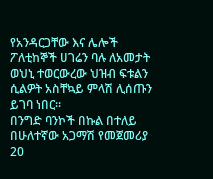የአንዳርጋቸው እና ሌሎች ፖለቲከኞች ሀገሬን ባሉ ለአመታት ወህኒ ተወርውረው ህዝብ ፍቱልን ሲልዎት አስቸኳይ ምላሽ ሊሰጡን ይገባ ነበር።
በንግድ ባንኮች በኩል በተለይ በሁለተኛው አጋማሽ የመጀመሪያ 20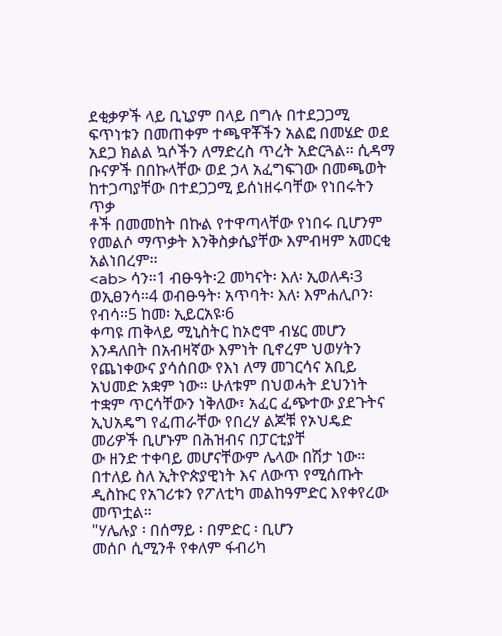ደቂቃዎች ላይ ቢኒያም በላይ በግሉ በተደጋጋሚ ፍጥነቱን በመጠቀም ተጫዋቾችን አልፎ በመሄድ ወደ አደጋ ክልል ኳሶችን ለማድረስ ጥረት አድርጓል፡፡ ሲዳማ ቡናዎች በበኩላቸው ወደ ኃላ አፈግፍገው በመጫወት ከተጋጣያቸው በተደጋጋሚ ይሰነዘሩባቸው የነበሩትን ጥቃ
ቶች በመመከት በኩል የተዋጣላቸው የነበሩ ቢሆንም የመልሶ ማጥቃት እንቅስቃሴያቸው እምብዛም አመርቂ አልነበረም፡፡
<ab> ሳን።1 ብፁዓት፡2 መካናት፡ እለ፡ ኢወለዳ፡3 ወኢፀንሳ።4 ወብፁዓት፡ አጥባት፡ እለ፡ እምሐሊቦን፡ የብሳ።5 ከመ፡ ኢይርአዩ፡6
ቀጣዩ ጠቅላይ ሚኒስትር ከኦሮሞ ብሄር መሆን እንዳለበት በአብዛኛው እምነት ቢኖረም ህወሃትን የጨነቀውና ያሳሰበው የእነ ለማ መገርሳና አቢይ አህመድ አቋም ነው። ሁለቱም በህወሓት ደህንነት ተቋም ጥርሳቸውን ነቅለው፣ አፈር ፈጭተው ያደጉትና ኢህአዴግ የፈጠራቸው የበረሃ ልጆቹ የኦህዴድ መሪዎች ቢሆኑም በሕዝብና በፓርቲያቸ
ው ዘንድ ተቀባይ መሆናቸውም ሌላው በሽታ ነው። በተለይ ስለ ኢትዮጵያዊነት እና ለውጥ የሚሰጡት ዲስኩር የአገሪቱን የፖለቲካ መልከዓምድር እየቀየረው መጥቷል።
"ሃሌሉያ ፡ በሰማይ ፡ በምድር ፡ ቢሆን
መሰቦ ሲሚንቶ የቀለም ፋብሪካ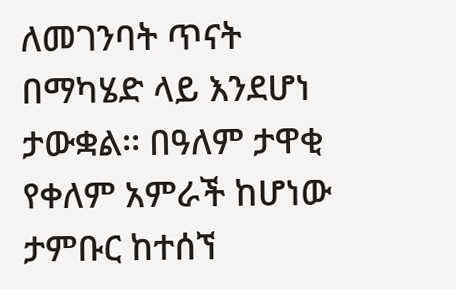ለመገንባት ጥናት በማካሄድ ላይ እንደሆነ ታውቋል፡፡ በዓለም ታዋቂ የቀለም አምራች ከሆነው ታምቡር ከተሰኘ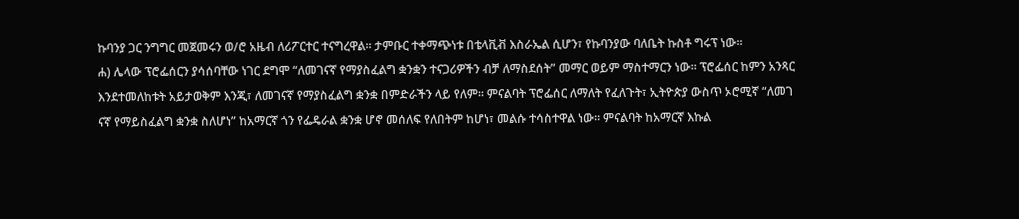ኩባንያ ጋር ንግግር መጀመሩን ወ/ሮ አዜብ ለሪፖርተር ተናግረዋል፡፡ ታምቡር ተቀማጭነቱ በቴላቪቭ እስራኤል ሲሆን፣ የኩባንያው ባለቤት ኩስቶ ግሩፕ ነው፡፡
ሐ) ሌላው ፕሮፌሰርን ያሳሰባቸው ነገር ደግሞ “ለመገናኛ የማያስፈልግ ቋንቋን ተናጋሪዎችን ብቻ ለማስደሰት” መማር ወይም ማስተማርን ነው። ፕሮፌሰር ከምን አንጻር እንደተመለከቱት አይታወቅም እንጂ፣ ለመገናኛ የማያስፈልግ ቋንቋ በምድራችን ላይ የለም። ምናልባት ፕሮፌሰር ለማለት የፈለጉት፣ ኢትዮጵያ ውስጥ ኦሮሚኛ “ለመገ
ናኛ የማይስፈልግ ቋንቋ ስለሆነ” ከአማርኛ ጎን የፌዴራል ቋንቋ ሆኖ መሰለፍ የለበትም ከሆነ፣ መልሱ ተሳስተዋል ነው። ምናልባት ከአማርኛ እኩል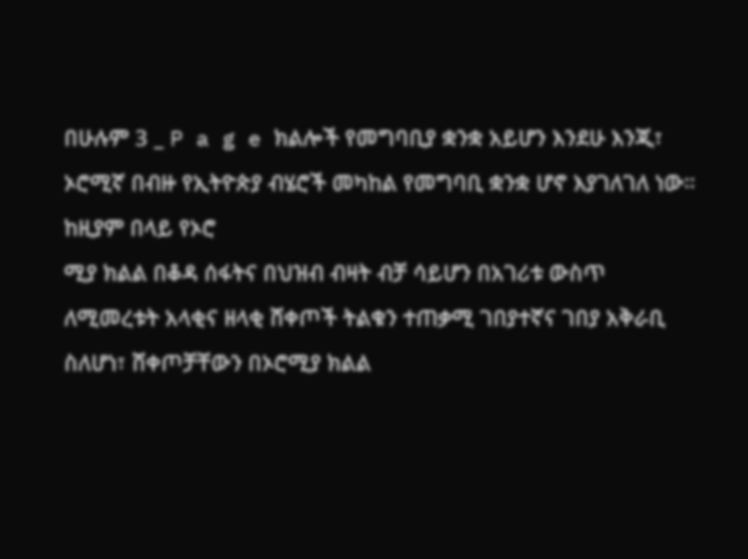በሁሉም 3 _ P a g e ክልሎች የመግባቢያ ቋንቋ አይሆን እንደሁ እንጂ፣ ኦሮሚኛ በብዙ የኢትዮጵያ ብሄሮች መካከል የመግባቢ ቋንቋ ሆኖ እያገለገለ ነው። ከዚያም በላይ የኦሮ
ሚያ ክልል በቆዳ ሰፋትና በህዝብ ብዛት ብቻ ሳይሆን በአገሪቱ ውስጥ ለሚመረቱት አላቂና ዘላቂ ሸቀጦች ትልቁን ተጠቃሚ ገበያተኛና ገበያ አቅራቢ ስለሆነ፣ ሸቀጦቻቸውን በኦሮሚያ ክልል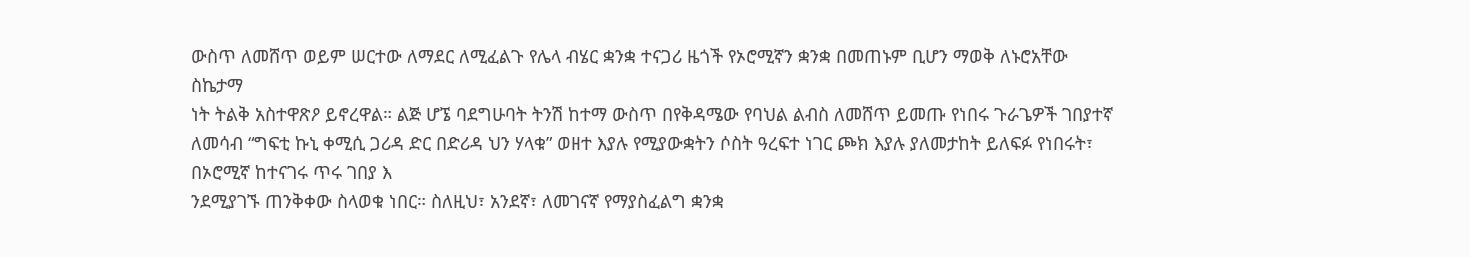ውስጥ ለመሸጥ ወይም ሠርተው ለማደር ለሚፈልጉ የሌላ ብሄር ቋንቋ ተናጋሪ ዜጎች የኦሮሚኛን ቋንቋ በመጠኑም ቢሆን ማወቅ ለኑሮአቸው ስኬታማ
ነት ትልቅ አስተዋጽዖ ይኖረዋል። ልጅ ሆኜ ባደግሁባት ትንሽ ከተማ ውስጥ በየቅዳሜው የባህል ልብስ ለመሸጥ ይመጡ የነበሩ ጉራጌዎች ገበያተኛ ለመሳብ “ግፍቲ ኩኒ ቀሚሲ ጋሪዳ ድር በድሪዳ ህን ሃላቁ” ወዘተ እያሉ የሚያውቋትን ሶስት ዓረፍተ ነገር ጮክ እያሉ ያለመታከት ይለፍፉ የነበሩት፣ በኦሮሚኛ ከተናገሩ ጥሩ ገበያ እ
ንደሚያገኙ ጠንቅቀው ስላወቁ ነበር። ስለዚህ፣ አንደኛ፣ ለመገናኛ የማያስፈልግ ቋንቋ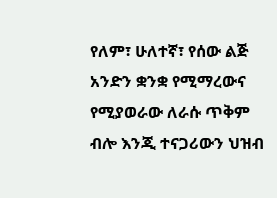የለም፣ ሁለተኛ፣ የሰው ልጅ አንድን ቋንቋ የሚማረውና የሚያወራው ለራሱ ጥቅም ብሎ እንጂ ተናጋሪውን ህዝብ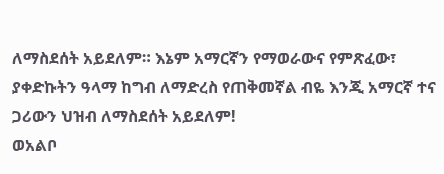ለማስደሰት አይደለም። እኔም አማርኛን የማወራውና የምጽፈው፣ ያቀድኩትን ዓላማ ከግብ ለማድረስ የጠቅመኛል ብዬ እንጂ አማርኛ ተና
ጋሪውን ህዝብ ለማስደሰት አይደለም!
ወአልቦ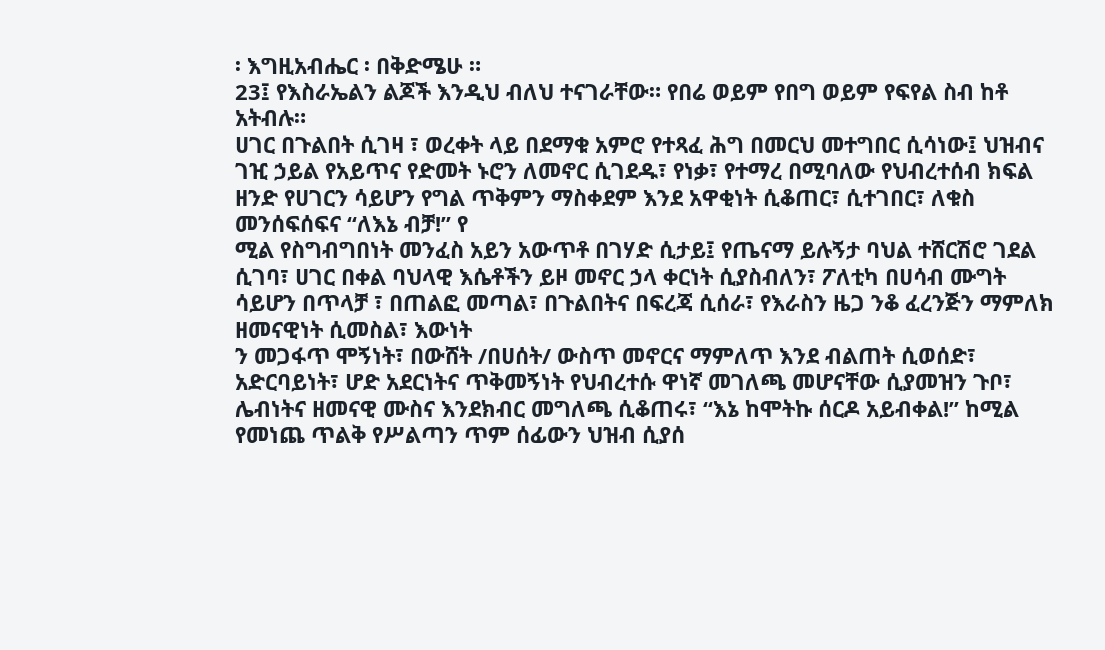፡ እግዚአብሔር ፡ በቅድሜሁ ።
23፤ የእስራኤልን ልጆች እንዲህ ብለህ ተናገራቸው። የበሬ ወይም የበግ ወይም የፍየል ስብ ከቶ አትብሉ።
ሀገር በጉልበት ሲገዛ ፣ ወረቀት ላይ በደማቁ አምሮ የተጻፈ ሕግ በመርህ መተግበር ሲሳነው፤ ህዝብና ገዢ ኃይል የአይጥና የድመት ኑሮን ለመኖር ሲገደዱ፣ የነቃ፣ የተማረ በሚባለው የህብረተሰብ ክፍል ዘንድ የሀገርን ሳይሆን የግል ጥቅምን ማስቀደም እንደ አዋቂነት ሲቆጠር፣ ሲተገበር፣ ለቁስ መንሰፍሰፍና “ለእኔ ብቻ!” የ
ሚል የስግብግበነት መንፈስ አይን አውጥቶ በገሃድ ሲታይ፤ የጤናማ ይሉኝታ ባህል ተሸርሽሮ ገደል ሲገባ፣ ሀገር በቀል ባህላዊ እሴቶችን ይዞ መኖር ኃላ ቀርነት ሲያስብለን፣ ፖለቲካ በሀሳብ ሙግት ሳይሆን በጥላቻ ፣ በጠልፎ መጣል፣ በጉልበትና በፍረጃ ሲሰራ፣ የእራስን ዜጋ ንቆ ፈረንጅን ማምለክ ዘመናዊነት ሲመስል፣ እውነት
ን መጋፋጥ ሞኝነት፣ በውሸት /በሀሰት/ ውስጥ መኖርና ማምለጥ እንደ ብልጠት ሲወሰድ፣ አድርባይነት፣ ሆድ አደርነትና ጥቅመኝነት የህብረተሱ ዋነኛ መገለጫ መሆናቸው ሲያመዝን ጉቦ፣ ሌብነትና ዘመናዊ ሙስና እንደክብር መግለጫ ሲቆጠሩ፣ “እኔ ከሞትኩ ሰርዶ አይብቀል!” ከሚል የመነጨ ጥልቅ የሥልጣን ጥም ሰፊውን ህዝብ ሲያሰ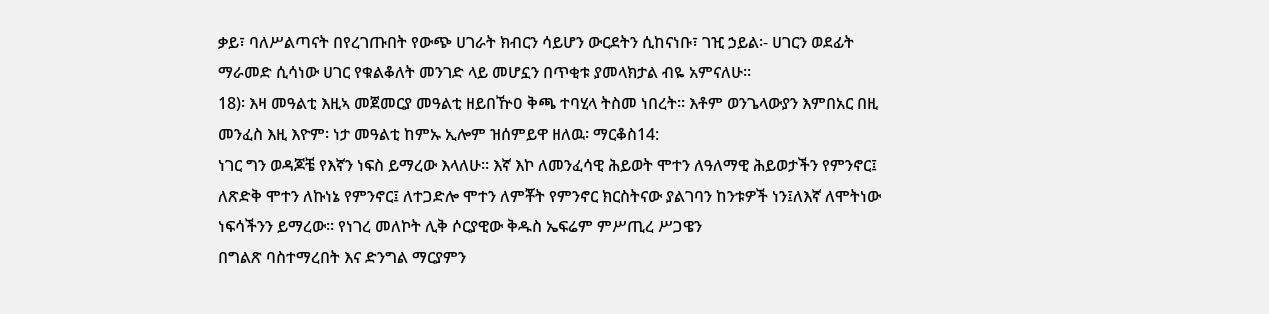ቃይ፣ ባለሥልጣናት በየረገጡበት የውጭ ሀገራት ክብርን ሳይሆን ውርደትን ሲከናነቡ፣ ገዢ ኃይል፡- ሀገርን ወደፊት ማራመድ ሲሳነው ሀገር የቁልቆለት መንገድ ላይ መሆኗን በጥቂቱ ያመላክታል ብዬ አምናለሁ፡፡
18)፡ እዛ መዓልቲ እዚኣ መጀመርያ መዓልቲ ዘይበዅዐ ቅጫ ተባሂላ ትስመ ነበረት። እቶም ወንጌላውያን እምበአር በዚ መንፈስ እዚ እዮም፡ ነታ መዓልቲ ከምኡ ኢሎም ዝሰምይዋ ዘለዉ፡ ማርቆስ14:
ነገር ግን ወዳጆቼ የእኛን ነፍስ ይማረው እላለሁ፡፡ እኛ እኮ ለመንፈሳዊ ሕይወት ሞተን ለዓለማዊ ሕይወታችን የምንኖር፤ ለጽድቅ ሞተን ለኩነኔ የምንኖር፤ ለተጋድሎ ሞተን ለምቾት የምንኖር ክርስትናው ያልገባን ከንቱዎች ነን፤ለእኛ ለሞትነው ነፍሳችንን ይማረው፡፡ የነገረ መለኮት ሊቅ ሶርያዊው ቅዱስ ኤፍሬም ምሥጢረ ሥጋዌን
በግልጽ ባስተማረበት እና ድንግል ማርያምን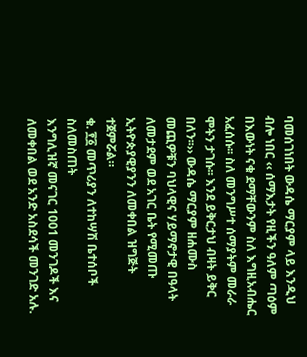ባመሰገነበት ውዳሴ ማርያም ላይ እንዲህ ብሎ ነበር ‹‹ ሰማእታት የዚችን ዓለም ጣዕም በእውነት ናቁ ደማቸውንም ስለ እግዚአብሔር አፈሰሱ፡፡ ስለ መንግሥተ ሰማያትም መራራ ሞትን ታገሱ፡፡ እንደ ይቅርታህ ብዛት ይቅር በለን፡፡›› ውዳሴ ማርያም ዘሐሙስ
መጪዎቹን ባህላዊና ሃይማኖታዊ በዓላት ለመታደም ወደ አገር ቤት የሚመጡ ኢትዮጵያዊያንን ለመቀበል ዝግጅት ተጀምሯል።
ቁ. ፻፩ መጥሪያን ለተከሣሽ ቤተሰቦች ስለመስጠት
እንግሊዝኛ መናገር 1001 መንገዶች እና ለመቀበል ወደ አንድ አስደሳች መንገድ አሉ.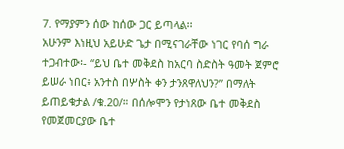7. የማያምን ሰው ከሰው ጋር ይጣላል፡፡
አሁንም እነዚህ አይሁድ ጌታ በሚናገራቸው ነገር የባሰ ግራ ተጋብተው፡- “ይህ ቤተ መቅደስ ከአርባ ስድስት ዓመት ጀምሮ ይሠራ ነበር፥ አንተስ በሦስት ቀን ታንጸዋለህን?” በማለት ይጠይቁታል /ቁ.20/። በሰሎሞን የታነጸው ቤተ መቅደስ የመጀመርያው ቤተ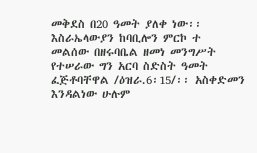መቅደስ በ20 ዓመት ያለቀ ነው፡፡ እስራኤላውያን ከባቢሎን ምርኮ ተ
መልሰው በዘሩባቤል ዘመነ መንግሥት የተሠራው ግን አርባ ስድስት ዓመት ፈጅቶባቸዋል /ዕዝራ.6፡15/፡፡ አስቀድመን እንዳልነው ሁሉም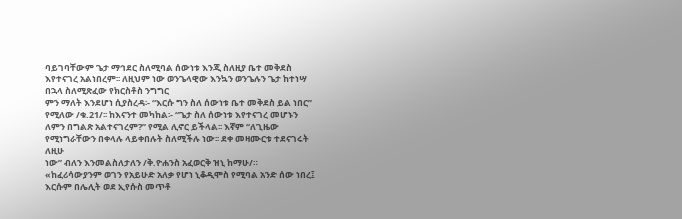ባይገባቸውም ጌታ ማኅደር ስለሚባል ሰውነቱ እንጂ ስለዚያ ቤተ መቅደስ እየተናገረ አልነበረም፡፡ ለዚህም ነው ወንጌላዊው እንኳን ወንጌሉን ጌታ ከተነሣ በኋላ ስለሚጽፈው የክርስቶስ ንግግር
ምን ማለት እንደሆነ ሲያስረዳ፡- “እርሱ ግን ስለ ሰውነቱ ቤተ መቅደስ ይል ነበር” የሚለው /ቁ.21/፡፡ ከእናንተ መካከል፡- “ጌታ ስለ ሰውነቱ እየተናገረ መሆኑን ለምን በግልጽ አልተናገረም?” የሚል ሊኖር ይችላል፡፡ እኛም “ለጊዜው የሚነግራቸውን በቀላሉ ላይቀበሉት ስለሚችሉ ነው፡፡ ደቀ መዛሙርቱ ተደናገሩት ለዚሁ
ነው” ብለን እንመልስለታለን /ቅ.ዮሐንስ አፈወርቅ ዝኒ ከማሁ/።
«ከፈሪሳውያንም ወገን የአይሁድ አለቃ የሆነ ኒቆዲሞስ የሚባል አንድ ሰው ነበረ፤ እርሱም በሌሊት ወደ ኢየሱስ መጥቶ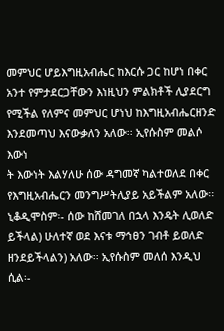መምህር ሆይእግዚአብሔር ከእርሱ ጋር ከሆነ በቀር አንተ የምታደርጋቸውን እነዚህን ምልክቶች ሊያደርግ የሚችል የለምና መምህር ሆነህ ከእግዚአብሔርዘንድ እንደመጣህ እናውቃለን አለው፡፡ ኢየሱስም መልሶ እውነ
ት እውነት እልሃለሁ ሰው ዳግመኛ ካልተወለደ በቀር የእግዚአብሔርን መንግሥትሊያይ አይችልም አለው፡፡ ኒቆዲሞስም፡- ሰው ከሸመገለ በኋላ እንዴት ሊወለድ ይችላል) ሁለተኛ ወደ እናቱ ማኅፀን ገብቶ ይወለድ ዘንደይችላልን) አለው፡፡ ኢየሱስም መለሰ እንዲህ ሲል፡-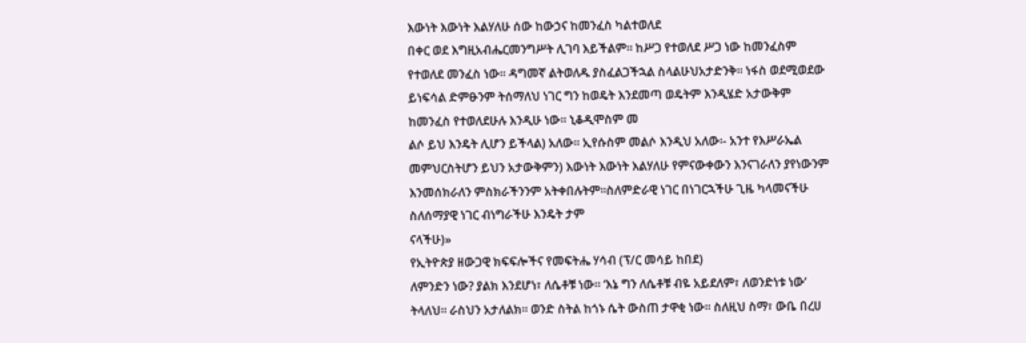እውነት እውነት እልሃለሁ ሰው ከውኃና ከመንፈስ ካልተወለደ
በቀር ወደ እግዚአብሔርመንግሥት ሊገባ እይችልም፡፡ ከሥጋ የተወለደ ሥጋ ነው ከመንፈስም የተወለደ መንፈስ ነው፡፡ ዳግመኛ ልትወለዱ ያስፈልጋችኋል ስላልሁህአታድንቅ፡፡ ነፋስ ወደሚወደው ይነፍሳል ድምፁንም ትሰማለህ ነገር ግን ከወዴት እንደመጣ ወዴትም እንዲሄድ አታውቅም ከመንፈስ የተወለደሁሉ እንዲሁ ነው፡፡ ኒቆዲሞስም መ
ልሶ ይህ እንዴት ሊሆን ይችላል) አለው፡፡ ኢየሱስም መልሶ እንዲህ አለው፡- አንተ የእሥራኤል መምህርስትሆን ይህን አታውቅምን) እውነት እውነት እልሃለሁ የምናውቀውን እንናገራለን ያየነውንም እንመሰክራለን ምስክራችንንም አትቀበሉትም፡፡ስለምድራዊ ነገር በነገርኋችሁ ጊዜ ካላመናችሁ ስለሰማያዊ ነገር ብነግራችሁ እንዴት ታም
ናላችሁ)»
የኢትዮጵያ ዘውጋዊ ክፍፍሎችና የመፍትሔ ሃሳብ (ፕ/ር መሳይ ከበደ)
ለምንድን ነው? ያልክ እንደሆነ፣ ለሴቶቹ ነው። ‘እኔ ግን ለሴቶቹ ብዬ አይደለም፣ ለወንድነቱ ነው’ ትላለህ። ራስህን አታለልክ። ወንድ ስትል ከጎኑ ሴት ውስጠ ታዋቂ ነው። ስለዚህ ስማ፣ ውቤ በረሀ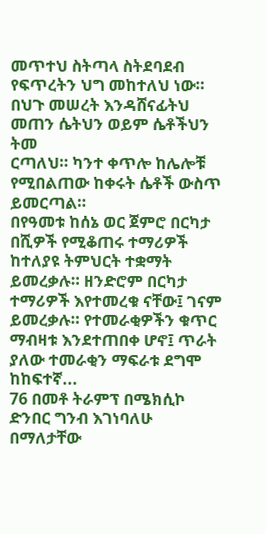መጥተህ ስትጣላ ስትደባደብ የፍጥረትን ህግ መከተለህ ነው። በህጉ መሠረት እንዳሸናፊትህ መጠን ሴትህን ወይም ሴቶችህን ትመ
ርጣለህ። ካንተ ቀጥሎ ከሌሎቹ የሚበልጠው ከቀሩት ሴቶች ውስጥ ይመርጣል።
በየዓመቱ ከሰኔ ወር ጀምሮ በርካታ በሺዎች የሚቆጠሩ ተማሪዎች ከተለያዩ ትምህርት ተቋማት ይመረቃሉ። ዘንድሮም በርካታ ተማሪዎች እየተመረቁ ናቸው፤ ገናም ይመረቃሉ። የተመራቂዎችን ቁጥር ማብዛቱ እንደተጠበቀ ሆኖ፤ ጥራት ያለው ተመራቂን ማፍራቱ ደግሞ ከከፍተኛ...
76 በመቶ ትራምፕ በሜክሲኮ ድንበር ግንብ እገነባለሁ በማለታቸው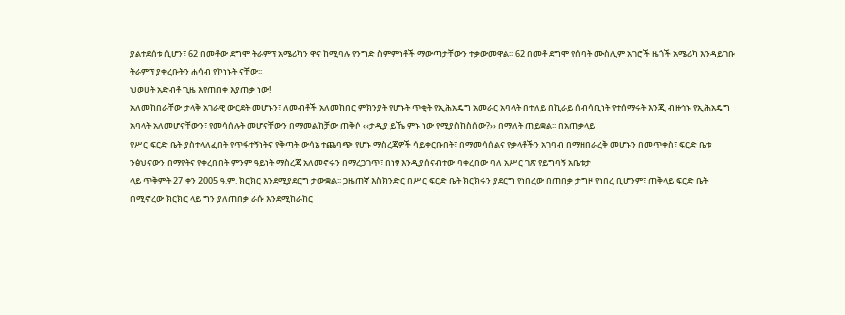ያልተደሰቱ ሲሆን፣ 62 በመቶው ደግሞ ትራምፕ አሜሪካን ዋና ከሚባሉ የንግድ ስምምነቶች ማውጣታቸውን ተቃውመዋል፡፡ 62 በመቶ ደግሞ የሰባት ሙስሊም አገሮች ዜጎች አሜሪካ እንዳይገቡ ትራምፕ ያቀረቡትን ሐሳብ የኮነኑት ናቸው፡፡
ህወሀት አድብቶ ጊዜ እየጠበቀ እያጠቃ ነው!
አለመከበራቸው ታላቅ አገራዊ ውርደት መሆኑን፣ ለመብቶች አለመከበር ምክንያት የሆኑት ጥቂት የኢሕአዴግ አመራር አባላት በተለይ በኪራይ ሰብሳቢነት የተሰማሩት እንጂ ብዙኅኑ የኢሕአዴግ አባላት አለመሆናቸውን፣ የመሳሰሉት መሆናቸውን በማመልከቻው ጠቅሶ ‹‹ታዲያ ይኼ ምኑ ነው የሚያስከስሰው?›› በማለት ጠይቋል፡፡ በአጠቃላይ
የሥር ፍርድ ቤት ያስተላለፈበት የጥፋተኝነትና የቅጣት ውሳኔ ተጨባጭ የሆኑ ማስረጃዎች ሳይቀርቡበት፣ በማመሳሰልና የቃላቶችን አገባብ በማዘበራረቅ መሆኑን በመጥቀስ፣ ፍርድ ቤቱ ንፅህናውን በማየትና የቀረበበት ምንም ዓይነት ማስረጃ አለመኖሩን በማረጋገጥ፣ በነፃ እንዲያሰናብተው ባቀረበው ባለ አሥር ገጽ የይግባኝ አቤቱታ
ላይ ጥቅምት 27 ቀን 2005 ዓ.ም. ክርክር እንደሚያደርግ ታውቋል፡፡ ጋዜጠኛ እስክንድር በሥር ፍርድ ቤት ክርክሩን ያደርግ የነበረው በጠበቃ ታግዞ የነበረ ቢሆንም፣ ጠቅላይ ፍርድ ቤት በሚኖረው ክርክር ላይ ግን ያለጠበቃ ራሱ እንደሚከራከር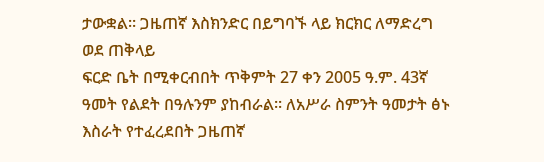ታውቋል፡፡ ጋዜጠኛ እስክንድር በይግባኙ ላይ ክርክር ለማድረግ ወደ ጠቅላይ
ፍርድ ቤት በሚቀርብበት ጥቅምት 27 ቀን 2005 ዓ.ም. 43ኛ ዓመት የልደት በዓሉንም ያከብራል፡፡ ለአሥራ ስምንት ዓመታት ፅኑ እስራት የተፈረደበት ጋዜጠኛ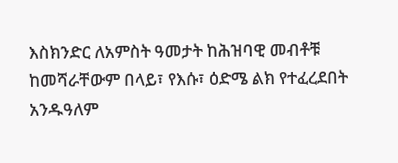እስክንድር ለአምስት ዓመታት ከሕዝባዊ መብቶቹ ከመሻራቸውም በላይ፣ የእሱ፣ ዕድሜ ልክ የተፈረደበት አንዱዓለም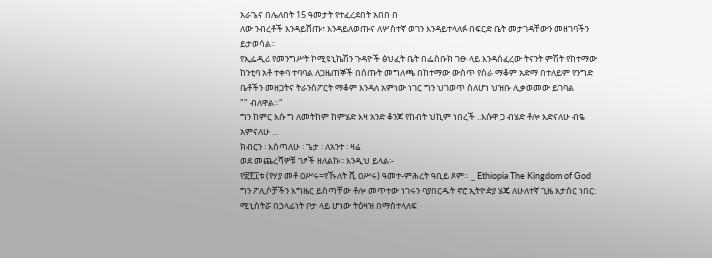አራጌና በሌለበት 15 ዓመታት የተፈረደበት አበበ በ
ለው ንብረቶች እንዳይሸጡ፣ እንዳይለወጡና ለሦስተኛ ወገን እንዳይተላለፉ በፍርድ ቤት መታገዳቸውን መዘገባችን ይታወሳል፡፡
የኢፌዲሪ የመንግሥት ኮሚዩኒኬሽን ጉዳዮች ፅህፈት ቤት በፌስቡክ ገፁ ላይ እንዳሰፈረው ትናንት ምሽት የከተማው ከንቲባ አቶ ተቀባ ተባባል ለጋዜጠኞች በሰጡት መግለጫ በከተማው ውስጥ የስራ ማቆም አድማ በተለይም የንግድ ቤቶችን መዘጋትና ትራንስፖርት ማቆም እንዳለ አምነው ነገር ግን ህገወጥ ስለሆነ ህዝቡ ሊቃወመው ይገባል
"" ብለዋል።"
ግን ከምር እሱ ግ ለመትከም ከምሄድ እዛ አንድ ቆንጆ የከብት ህኪም ነበረች ..እሱዋ ጋ ብሄድ ቶሎ እድናለሁ ብዬ አምናለሁ ...
ክብርን ፡ እሰጣለሁ ፡ ጌታ ፡ ለአንተ ፡ ዛሬ
ወደ መጨረሻዎቹ ገፆች ዘለልኩ፡፡ እንዲህ ይላል፡-
የ፳፻፲ቱ (የሃያ መቶ ዐሥሩ=የኹለት ሺ ዐሥሩ) ዓመተ-ምሕረት ዓቢይ ጾም። _ Ethiopia The Kingdom of God
ግን ፖሊሶቻችን እግዜር ይስጣቸው ቶሎ መጥተው ነገሩን ባያበርዱት ኖሮ ኢትዮዽያ ሄጄ ለሁለተኛ ጊዜ እታሰር ነበር:
ሚኒስትሯ በኃላፊነት ቦታ ላይ ሆነው ትዕዛዝ በማስተላለፍ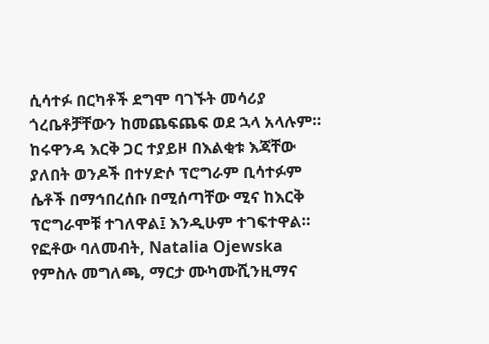ሲሳተፉ በርካቶች ደግሞ ባገኙት መሳሪያ ጎረቤቶቻቸውን ከመጨፍጨፍ ወደ ኋላ አላሉም። ከሩዋንዳ እርቅ ጋር ተያይዞ በእልቂቱ እጃቸው ያለበት ወንዶች በተሃድሶ ፕሮግራም ቢሳተፉም ሴቶች በማኅበረሰቡ በሚሰጣቸው ሚና ከእርቅ ፕሮግራሞቹ ተገለዋል፤ እንዲሁም ተገፍተዋል።
የፎቶው ባለመብት, Natalia Ojewska የምስሉ መግለጫ, ማርታ ሙካሙሺንዚማና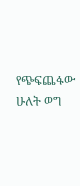የጭፍጨፋው ሁለት ወግ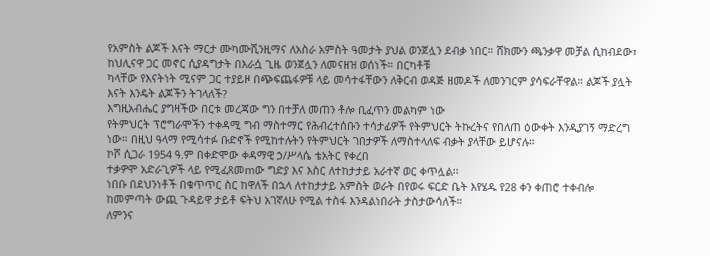የአምስት ልጆች እናት ማርታ ሙካሙሺንዚማና ለአስራ አምስት ዓመታት ያህል ወንጀሏን ደብቃ ነበር። ሸክሙን ጫንቃዋ መቻል ሲከብደው፣ ከህሊናዋ ጋር መኖር ሲያዳግታት በእራሷ ጊዜ ወንጀሏን ለመናዘዝ ወሰነች። በርካቶቹ
ካላቸው የእናትነት ሚናም ጋር ተያይዞ በጭፍጨፋዎቹ ላይ መሳተፋቸውን ለቅርብ ወዳጅ ዘመዶች ለመንገርም ያሳፍራቸዋል። ልጆች ያሏት እናት እንዴት ልጆችን ትገላለች?
እግዚአብሔር ያግዛችው በርቱ መረጃው ግን በተቻለ መጠን ቶሎ ቢፈጥን መልካም ነው
የትምህርት ፕሮግራሞችን ተቀዳሚ ግብ ማስተማር የሕብረተሰቡን ተሳታፊዎች የትምህርት ትኩረትና የበለጠ ዕውቀት እንዲያገኝ ማድረግ ነው። በዚህ ዓላማ የሚሳተፉ ቡድኖች የሚከተሉትን የትምህርት ገበታዎች ለማስተላለፍ ብቃት ያላቸው ይሆናሉ።
ኮሾ ሲጋራ 1954 ዓ.ም በቀድሞው ቀዳማዊ ኃ/ሥላሴ ቴአትር የቀረበ
ተቃዎሞ አድራጊዎች ላይ የሚፈጸመmው ግድያ እና እስር ለተከታታይ አራተኛ ወር ቀጥሏል፡፡
ነበቡ በደህንነቶች በቁጥጥር ስር ከዋለች በኋላ ለተከታታይ አምስት ወራት በየወሩ ፍርድ ቤት እየሄዱ የ28 ቀን ቀጠሮ ተቀብሎ ከመምጣት ውጪ ጉዳይዋ ታይቶ ፍትህ አገኛለሁ የሚል ተስፋ እንዳልነበራት ታስታውሳለች።
ለምንና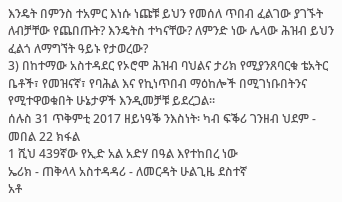እንዴት በምንስ ተአምር እነሱ ነጩቹ ይህን የመሰለ ጥበብ ፈልገው ያገኙት ለብቻቸው የጨበጡት? እንዴትስ ተካናቸው? ለምንድ ነው ሌላው ሕዝብ ይህን ፈልጎ ለማግኘት ዓይኑ የታወረው?
3) በከተማው አስተዳደር የኦሮሞ ሕዝብ ባህልና ታሪክ የሚያንጸባርቁ ቴአትር ቤቶች፣ የመዝናኛ፣ የባሕል እና የኪነጥበብ ማዕከሎች በሚገነቡበትንና የሚተዋወቁበት ሁኔታዎች እንዲመቻቹ ይደረጋል።
ሰሉስ 31 ጥቅምቲ 2017 ዘይነዓቕ ንእስነት፡ ካብ ፍቕሪ ገንዘብ ህደም - መበል 22 ክፋል
1 ሺህ 439ኛው የኢድ አል አድሃ በዓል እየተከበረ ነው
ኤሪክ - ጠቅላላ አስተዳዳሪ - ለመርዳት ሁልጊዜ ደስተኛ
አቶ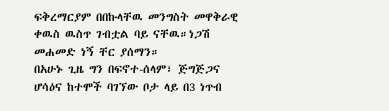ፍቅረማርያም በበኩላቸዉ መንግስት መዋቅራዊ ቀዉስ ዉስጥ ገብቷል ባይ ናቸዉ።ነጋሽ መሐመድ ነኝ ቸር ያሰማን።
በአሁኑ ጊዜ ግን በፍኖተ-ሰላም፣ ጅግጅጋና ሆሳዕና ከተሞች ባገኘው ቦታ ላይ በ3 ነጥብ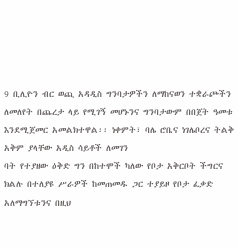9 ቢሊዮን ብር ወጪ አዳዲስ ግንባታዎችን ለማከናወን ተቋራጮችን ለመለየት በጨረታ ላይ የሚገኝ መሆኑንና ግንባታውም በበጀት ዓመቱ እንደሚጀመር አመልክተዋል፡፡ ነቀምት፣ ባሌ ሮቤና ነገሌቦረና ትልቅ አቅም ያላቸው አዲስ ሳይቶች ለመገን
ባት የተያዘው ዕቅድ ግን በከተሞች ካለው የቦታ አቅርቦት ችግርና ክልሉ በተለያዩ ሥራዎች ከመጠመዱ ጋር ተያይዞ የቦታ ፈቃድ አለማግኘቱንና በዚህ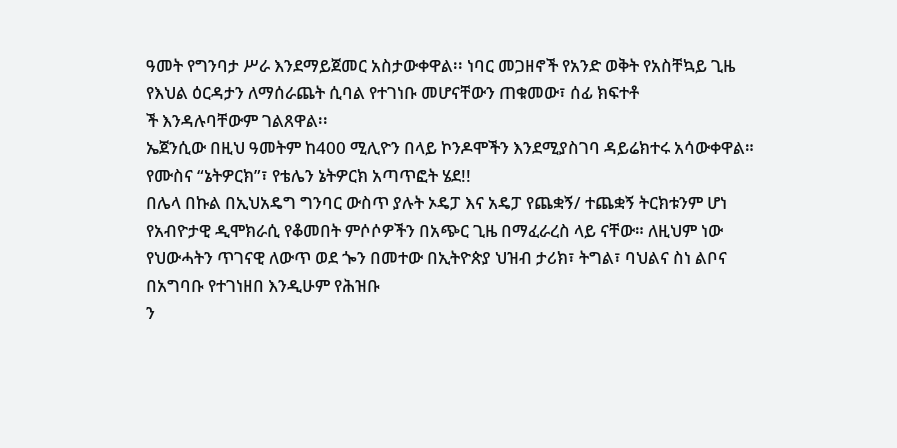ዓመት የግንባታ ሥራ እንደማይጀመር አስታውቀዋል፡፡ ነባር መጋዘኖች የአንድ ወቅት የአስቸኳይ ጊዜ የእህል ዕርዳታን ለማሰራጨት ሲባል የተገነቡ መሆናቸውን ጠቁመው፣ ሰፊ ክፍተቶ
ች እንዳሉባቸውም ገልጸዋል፡፡
ኤጀንሲው በዚህ ዓመትም ከ400 ሚሊዮን በላይ ኮንዶሞችን እንደሚያስገባ ዳይሬክተሩ አሳውቀዋል።
የሙስና “ኔትዎርክ”፣ የቴሌን ኔትዎርክ አጣጥፎት ሄደ!!
በሌላ በኩል በኢህአዴግ ግንባር ውስጥ ያሉት ኦዴፓ እና አዴፓ የጨቋኝ/ ተጨቋኝ ትርክቱንም ሆነ የአብዮታዊ ዲሞክራሲ የቆመበት ምሶሶዎችን በአጭር ጊዜ በማፈራረስ ላይ ናቸው። ለዚህም ነው የህውሓትን ጥገናዊ ለውጥ ወደ ጐን በመተው በኢትዮጵያ ህዝብ ታሪክ፣ ትግል፣ ባህልና ስነ ልቦና በአግባቡ የተገነዘበ እንዲሁም የሕዝቡ
ን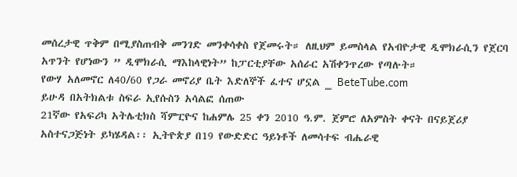መሰረታዊ ጥቅም በሚያስጠብቅ መንገድ መንቀሳቀስ የጀመሩት። ለዚህም ይመስላል የአብዮታዊ ዲሞክራሲን የጀርባ አጥንት የሆነውን ” ዲሞክራሲ ማእከላዊነት” ከፓርቲያቸው አሰራር አሽቀንጥረው የጣሉት።
የውሃ አለመኖር ለ40/60 የጋራ መኖሪያ ቤት እድለኞች ፈተና ሆኗል _ BeteTube.com
ይሁዳ በአትክልቱ ስፍራ ኢየሱስን አሳልፎ ሰጠው
21ኛው የአፍሪካ አትሌቲክስ ሻምፒዮና ከሐምሌ 25 ቀን 2010 ዓ.ም. ጀምሮ ለአምስት ቀናት በናይጀሪያ አስተናጋጅነት ይካሄዳል፡፡ ኢትዮጵያ በ19 የውድድር ዓይነቶች ለመሳተፍ ብሔራዊ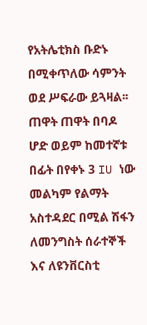የአትሌቲክስ ቡድኑ በሚቀጥለው ሳምንት ወደ ሥፍራው ይጓዛል፡፡
ጠዋት ጠዋት በባዶ ሆድ ወይም ከመተኛቱ በፊት በየቀኑ 3 IU ነው
መልካም የልማት አስተዳደር በሚል ሽፋን ለመንግስት ሰራተኞች እና ለዩንቨርስቲ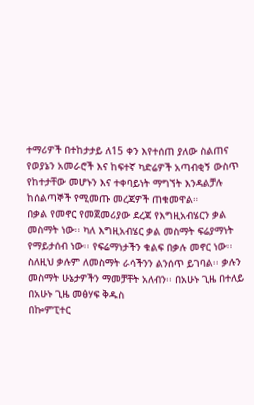ተማሪዎች በተከታታይ ለ15 ቀን እየተሰጠ ያለው ስልጠና የወያኔን አመራሮች እና ከፍተኛ ካድሬዎች አጣብቂኝ ውስጥ የከተታቸው መሆኑን እና ተቀባይነት ማግኘት እንዳልቻሉ ከሰልጣኞች የሚመጡ መረጃዎች ጠቁመዋል።
በቃል የመኖር የመጀመሪያው ደረጃ የእግዚአብሄርን ቃል መስማት ነው፡፡ ካለ እግዚአብሄር ቃል መስማት ፍሬያማነት የማይታሰብ ነው፡፡ የፍሬማነታችን ቁልፍ በቃሉ መኖር ነው፡፡ ስለዚህ ቃሉም ለመስማት ራሳችንን ልንሰጥ ይገባል፡፡ ቃሉን መስማት ሁኔታዎችን ማመቻቸት አለብን፡፡ በአሁኑ ጊዜ በተለይ በአሁኑ ጊዜ መፅሃፍ ቅዱስ
በኰምፒተር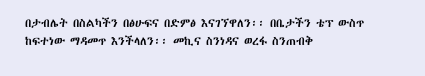በታብሌት በስልካችን በፅሁፍና በድምፅ እናገኘዋለን፡፡ በቤታችን ቴፕ ውስጥ ከፍተነው ማዳመጥ እንችላለን፡፡ መኪና ስንነዳና ወረፋ ስንጠብቅ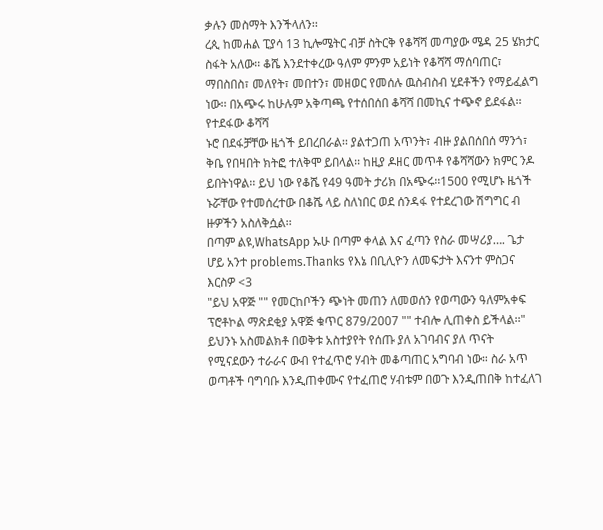ቃሉን መስማት እንችላለን፡፡
ረጲ ከመሐል ፒያሳ 13 ኪሎሜትር ብቻ ስትርቅ የቆሻሻ መጣያው ሜዳ 25 ሄክታር ስፋት አለው፡፡ ቆሼ እንደተቀረው ዓለም ምንም አይነት የቆሻሻ ማሰባጠር፣ ማበስበስ፣ መለየት፣ መበተን፣ መዘወር የመሰሉ ዉስብስብ ሂደቶችን የማይፈልግ ነው፡፡ በአጭሩ ከሁሉም አቅጣጫ የተሰበሰበ ቆሻሻ በመኪና ተጭኖ ይደፋል፡፡ የተደፋው ቆሻሻ
ኑሮ በደፋቻቸው ዜጎች ይበረበራል፡፡ ያልተጋጠ አጥንት፣ ብዙ ያልበሰበሰ ማንጎ፣ ቅቤ የበዛበት ክትፎ ተለቅሞ ይበላል፡፡ ከዚያ ዶዘር መጥቶ የቆሻሻውን ክምር ንዶ ይበትነዋል፡፡ ይህ ነው የቆሼ የ49 ዓመት ታሪክ በአጭሩ፡፡1500 የሚሆኑ ዜጎች ኑሯቸው የተመሰረተው በቆሼ ላይ ስለነበር ወደ ሰንዳፋ የተደረገው ሽግግር ብ
ዙዎችን አስለቅሷል፡፡
በጣም ልዩ,WhatsApp ኡሁ በጣም ቀላል እና ፈጣን የስራ መሣሪያ…. ጌታ ሆይ አንተ problems.Thanks የእኔ በቢሊዮን ለመፍታት እናንተ ምስጋና እርስዎ <3
"ይህ አዋጅ "" የመርከቦችን ጭነት መጠን ለመወሰን የወጣውን ዓለምአቀፍ ፕሮቶኮል ማጽደቂያ አዋጅ ቁጥር 879/2007 "" ተብሎ ሊጠቀስ ይችላል፡፡"
ይህንኑ አስመልክቶ በወቅቱ አስተያየት የሰጡ ያለ አገባብና ያለ ጥናት የሚናደውን ተራራና ውብ የተፈጥሮ ሃብት መቆጣጠር አግባብ ነው። ስራ አጥ ወጣቶች ባግባቡ እንዲጠቀሙና የተፈጠሮ ሃብቱም በወጉ እንዲጠበቅ ከተፈለገ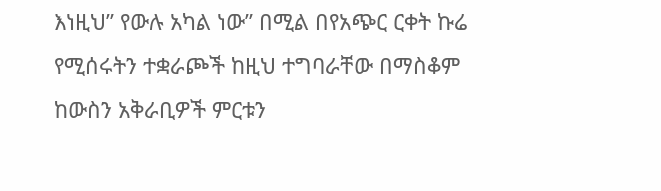እነዚህ” የውሉ አካል ነው” በሚል በየአጭር ርቀት ኩሬ የሚሰሩትን ተቋራጮች ከዚህ ተግባራቸው በማስቆም
ከውስን አቅራቢዎች ምርቱን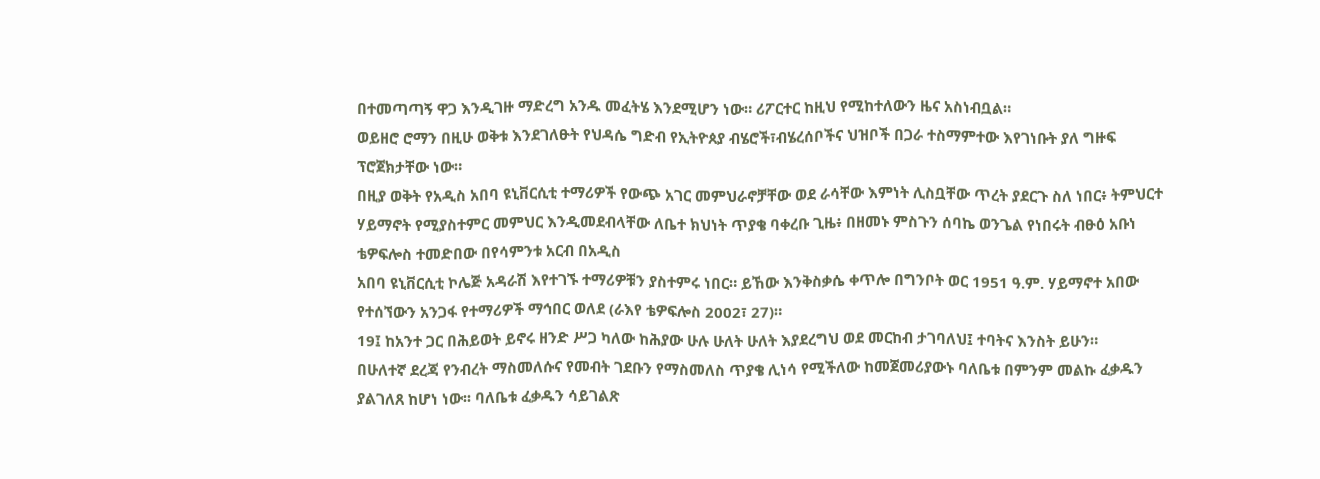በተመጣጣኝ ዋጋ እንዲገዙ ማድረግ አንዱ መፈትሄ እንደሚሆን ነው። ሪፖርተር ከዚህ የሚከተለውን ዜና አስነብቧል።
ወይዘሮ ሮማን በዚሁ ወቅቱ እንደገለፁት የህዳሴ ግድብ የኢትዮጰያ ብሄሮች፣ብሄረሰቦችና ህዝቦች በጋራ ተስማምተው እየገነቡት ያለ ግዙፍ ፕሮጀክታቸው ነው።
በዚያ ወቅት የአዲስ አበባ ዩኒቨርሲቲ ተማሪዎች የውጭ አገር መምህራኖቻቸው ወደ ራሳቸው እምነት ሊስቧቸው ጥረት ያደርጉ ስለ ነበር፥ ትምህርተ ሃይማኖት የሚያስተምር መምህር እንዲመደብላቸው ለቤተ ክህነት ጥያቄ ባቀረቡ ጊዜ፥ በዘመኑ ምስጉን ሰባኬ ወንጌል የነበሩት ብፁዕ አቡነ ቴዎፍሎስ ተመድበው በየሳምንቱ አርብ በአዲስ
አበባ ዩኒቨርሲቲ ኮሌጅ አዳራሽ እየተገኙ ተማሪዎቹን ያስተምሩ ነበር። ይኸው እንቅስቃሴ ቀጥሎ በግንቦት ወር 1951 ዓ.ም. ሃይማኖተ አበው የተሰኘውን አንጋፋ የተማሪዎች ማኅበር ወለደ (ራእየ ቴዎፍሎስ 2002፣ 27)።
19፤ ከአንተ ጋር በሕይወት ይኖሩ ዘንድ ሥጋ ካለው ከሕያው ሁሉ ሁለት ሁለት እያደረግህ ወደ መርከብ ታገባለህ፤ ተባትና እንስት ይሁን።
በሁለተኛ ደረጃ የንብረት ማስመለሱና የመብት ገደቡን የማስመለስ ጥያቄ ሊነሳ የሚችለው ከመጀመሪያውኑ ባለቤቱ በምንም መልኩ ፈቃዱን ያልገለጸ ከሆነ ነው፡፡ ባለቤቱ ፈቃዱን ሳይገልጽ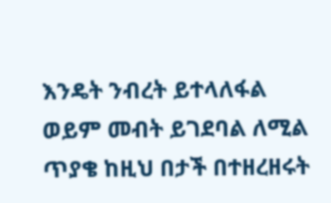እንዴት ንብረት ይተላለፋል ወይም መብት ይገደባል ለሚል ጥያቄ ከዚህ በታች በተዘረዘሩት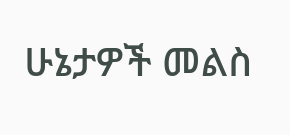ሁኔታዎች መልስ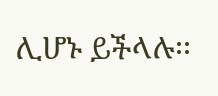ሊሆኑ ይችላሉ፡፡